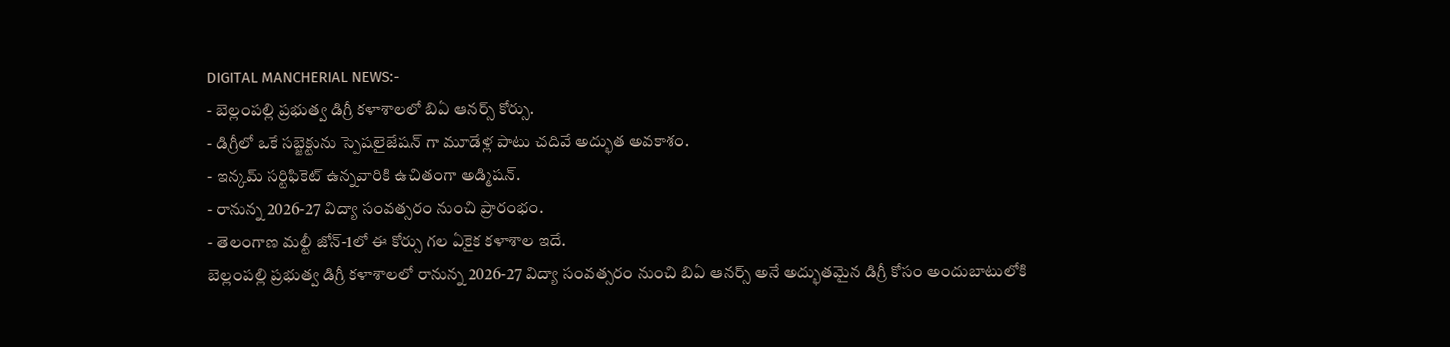DIGITAL MANCHERIAL NEWS:-
- బెల్లంపల్లి ప్రభుత్వ డిగ్రీ కళాశాలలో బిఏ ఆనర్స్ కోర్సు.
- డిగ్రీలో ఒకే సబ్జెక్టును స్పెషలైజేషన్ గా మూడేళ్ల పాటు చదివే అద్భుత అవకాశం.
- ఇన్కమ్ సర్టిఫికెట్ ఉన్నవారికి ఉచితంగా అడ్మిషన్.
- రానున్న 2026-27 విద్యా సంవత్సరం నుంచి ప్రారంభం.
- తెలంగాణ మల్టీ జోన్-1లో ఈ కోర్సు గల ఏకైక కళాశాల ఇదే.
బెల్లంపల్లి ప్రభుత్వ డిగ్రీ కళాశాలలో రానున్న 2026-27 విద్యా సంవత్సరం నుంచి బిఏ ఆనర్స్ అనే అద్భుతమైన డిగ్రీ కోసం అందుబాటులోకి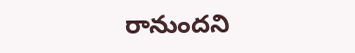రానుందని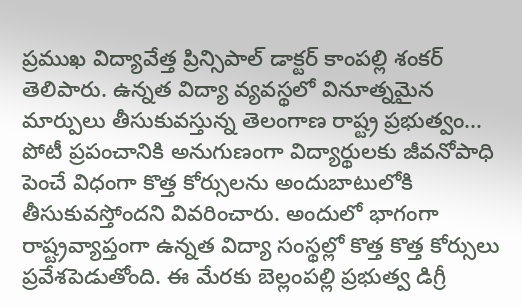ప్రముఖ విద్యావేత్త ప్రిన్సిపాల్ డాక్టర్ కాంపల్లి శంకర్ తెలిపారు. ఉన్నత విద్యా వ్యవస్థలో వినూత్నమైన మార్పులు తీసుకువస్తున్న తెలంగాణ రాష్ట్ర ప్రభుత్వం... పోటీ ప్రపంచానికి అనుగుణంగా విద్యార్థులకు జీవనోపాధి పెంచే విధంగా కొత్త కోర్సులను అందుబాటులోకి తీసుకువస్తోందని వివరించారు. అందులో భాగంగా రాష్ట్రవ్యాప్తంగా ఉన్నత విద్యా సంస్థల్లో కొత్త కొత్త కోర్సులు ప్రవేశపెడుతోంది. ఈ మేరకు బెల్లంపల్లి ప్రభుత్వ డిగ్రీ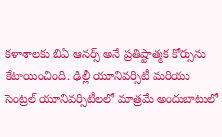కళాశాలకు బిఏ ఆనర్స్ అనే ప్రతిష్టాత్మక కోర్సును కేటాయించింది. ఢిల్లీ యూనివర్సిటీ మరియు సెంట్రల్ యూనివర్సిటీలలో మాత్రమే అందుబాటులో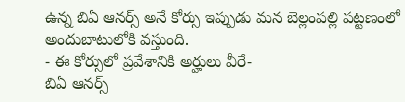ఉన్న బిఏ ఆనర్స్ అనే కోర్సు ఇప్పుడు మన బెల్లంపల్లి పట్టణంలో అందుబాటులోకి వస్తుంది.
- ఈ కోర్సులో ప్రవేశానికి అర్హులు వీరే-
బిఏ ఆనర్స్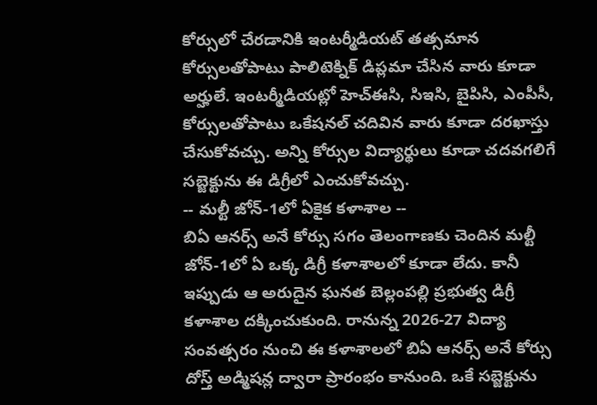కోర్సులో చేరడానికి ఇంటర్మీడియట్ తత్సమాన కోర్సులతోపాటు పాలిటెక్నిక్ డిప్లమా చేసిన వారు కూడా అర్హులే. ఇంటర్మీడియట్లో హెచ్ఈసి, సిఇసి, బైపిసి, ఎంపీసీ, కోర్సులతోపాటు ఒకేషనల్ చదివిన వారు కూడా దరఖాస్తు చేసుకోవచ్చు. అన్ని కోర్సుల విద్యార్థులు కూడా చదవగలిగే సబ్జెక్టును ఈ డిగ్రీలో ఎంచుకోవచ్చు.
-- మల్టీ జోన్-1లో ఏకైక కళాశాల --
బిఏ ఆనర్స్ అనే కోర్సు సగం తెలంగాణకు చెందిన మల్టీ జోన్-1లో ఏ ఒక్క డిగ్రీ కళాశాలలో కూడా లేదు. కానీ ఇప్పుడు ఆ అరుదైన ఘనత బెల్లంపల్లి ప్రభుత్వ డిగ్రీ కళాశాల దక్కించుకుంది. రానున్న 2026-27 విద్యా సంవత్సరం నుంచి ఈ కళాశాలలో బిఏ ఆనర్స్ అనే కోర్సు దోస్త్ అడ్మిషన్ల ద్వారా ప్రారంభం కానుంది. ఒకే సబ్జెక్టును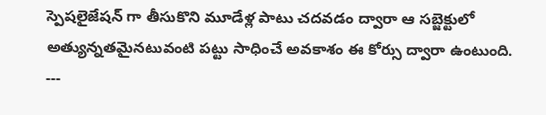స్పెషలైజేషన్ గా తీసుకొని మూడేళ్ల పాటు చదవడం ద్వారా ఆ సబ్జెక్టులో అత్యున్నతమైనటువంటి పట్టు సాధించే అవకాశం ఈ కోర్సు ద్వారా ఉంటుంది.
---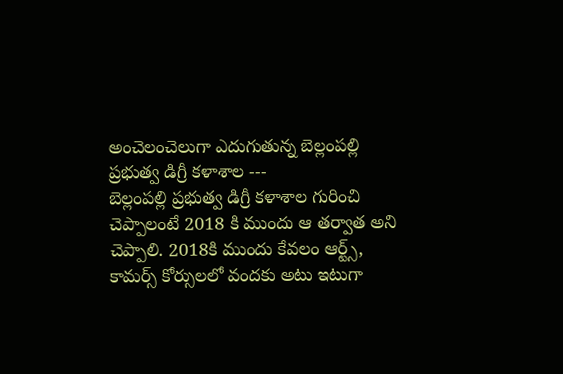అంచెలంచెలుగా ఎదుగుతున్న బెల్లంపల్లి ప్రభుత్వ డిగ్రీ కళాశాల ---
బెల్లంపల్లి ప్రభుత్వ డిగ్రీ కళాశాల గురించి చెప్పాలంటే 2018 కి ముందు ఆ తర్వాత అని చెప్పాలి. 2018కి ముందు కేవలం ఆర్ట్స్, కామర్స్ కోర్సులలో వందకు అటు ఇటుగా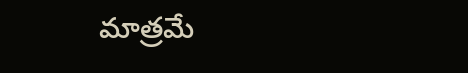మాత్రమే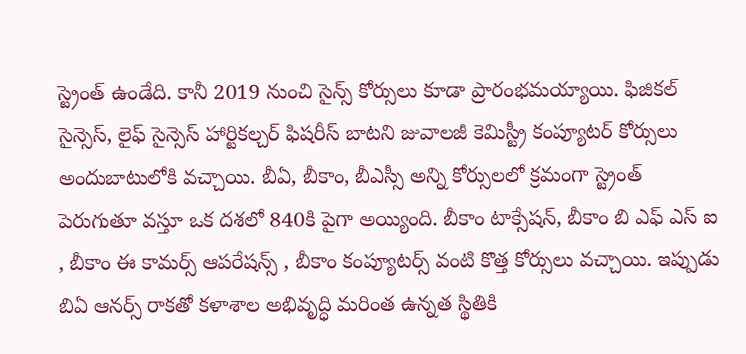స్ట్రెంత్ ఉండేది. కానీ 2019 నుంచి సైన్స్ కోర్సులు కూడా ప్రారంభమయ్యాయి. ఫిజికల్ సైన్సెస్, లైఫ్ సైన్సెస్ హార్టికల్చర్ ఫిషరీస్ బాటని జువాలజీ కెమిస్ట్రీ కంప్యూటర్ కోర్సులు అందుబాటులోకి వచ్చాయి. బీఏ, బీకాం, బీఎస్సీ అన్ని కోర్సులలో క్రమంగా స్ట్రెంత్ పెరుగుతూ వస్తూ ఒక దశలో 840కి పైగా అయ్యింది. బీకాం టాక్సేషన్, బీకాం బి ఎఫ్ ఎస్ ఐ , బీకాం ఈ కామర్స్ ఆపరేషన్స్ , బీకాం కంప్యూటర్స్ వంటి కొత్త కోర్సులు వచ్చాయి. ఇప్పుడు బిఏ ఆనర్స్ రాకతో కళాశాల అభివృద్ధి మరింత ఉన్నత స్థితికి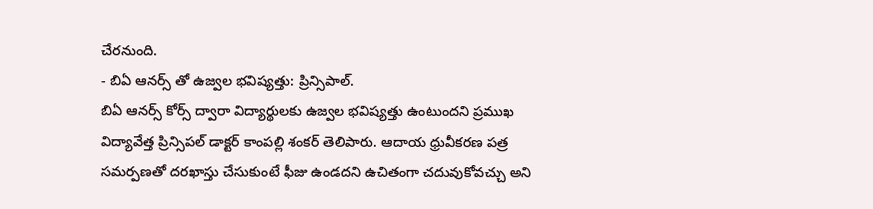చేరనుంది.
- బిఏ ఆనర్స్ తో ఉజ్వల భవిష్యత్తు: ప్రిన్సిపాల్.
బిఏ ఆనర్స్ కోర్స్ ద్వారా విద్యార్థులకు ఉజ్వల భవిష్యత్తు ఉంటుందని ప్రముఖ విద్యావేత్త ప్రిన్సిపల్ డాక్టర్ కాంపల్లి శంకర్ తెలిపారు. ఆదాయ ధ్రువీకరణ పత్ర సమర్పణతో దరఖాస్తు చేసుకుంటే ఫీజు ఉండదని ఉచితంగా చదువుకోవచ్చు అని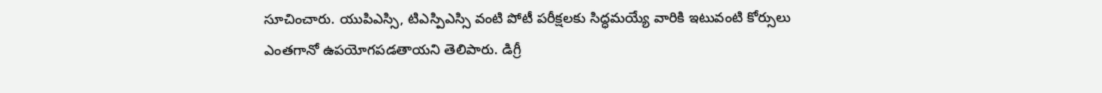సూచించారు. యుపిఎస్సి, టిఎస్పిఎస్సి వంటి పోటీ పరీక్షలకు సిద్ధమయ్యే వారికి ఇటువంటి కోర్సులు ఎంతగానో ఉపయోగపడతాయని తెలిపారు. డిగ్రీ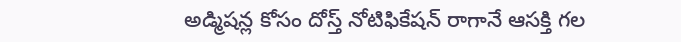అడ్మిషన్ల కోసం దోస్త్ నోటిఫికేషన్ రాగానే ఆసక్తి గల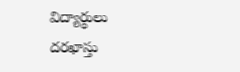విద్యార్థులు దరఖాస్తు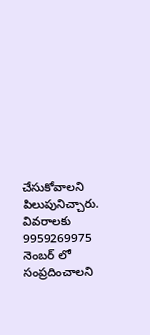చేసుకోవాలని పిలుపునిచ్చారు. వివరాలకు 9959269975 నెంబర్ లో సంప్రదించాలని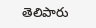తెలిపారు